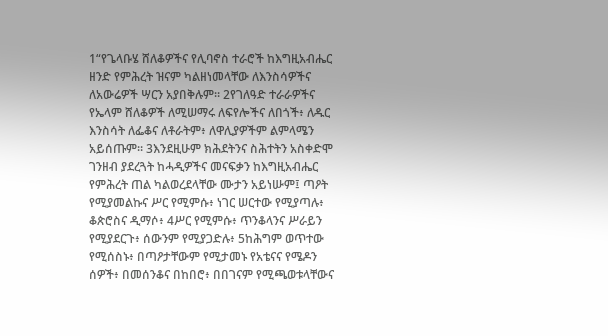1“የጌላቡሄ ሸለቆዎችና የሊባኖስ ተራሮች ከእግዚአብሔር ዘንድ የምሕረት ዝናም ካልዘነመላቸው ለእንስሳዎችና ለአውሬዎች ሣርን አያበቅሉም። 2የገለዓድ ተራራዎችና የኤላም ሸለቆዎች ለሚሠማሩ ለፍየሎችና ለበጎች፥ ለዱር እንስሳት ለፌቆና ለቶራትም፥ ለዋሊያዎችም ልምላሜን አይሰጡም። 3እንደዚሁም ክሕደትንና ስሕተትን አስቀድሞ ገንዘብ ያደረጓት ከሓዲዎችና መናፍቃን ከእግዚአብሔር የምሕረት ጠል ካልወረደላቸው ሙታን አይነሡም፤ ጣዖት የሚያመልኩና ሥር የሚምሱ፥ ነገር ሠርተው የሚያጣሉ፥ ቆጵሮስና ዲማሶ፥ 4ሥር የሚምሱ፥ ጥንቆላንና ሥራይን የሚያደርጉ፥ ሰውንም የሚያጋድሉ፥ 5ከሕግም ወጥተው የሚሰስኑ፥ በጣዖታቸውም የሚታመኑ የአቴናና የሜዶን ሰዎች፥ በመሰንቆና በከበሮ፥ በበገናም የሚጫወቱላቸውና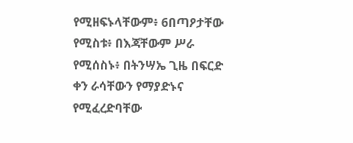የሚዘፍኑላቸውም፥ 6በጣዖታቸው የሚስቱ፥ በእጃቸውም ሥራ የሚሰስኑ፥ በትንሣኤ ጊዜ በፍርድ ቀን ራሳቸውን የማያድኑና የሚፈረድባቸው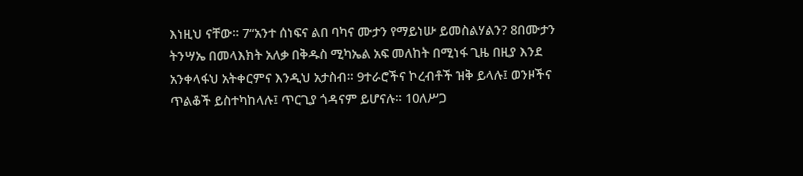እነዚህ ናቸው። 7“አንተ ሰነፍና ልበ ባካና ሙታን የማይነሡ ይመስልሃልን? 8በሙታን ትንሣኤ በመላእክት አለቃ በቅዱስ ሚካኤል አፍ መለከት በሚነፋ ጊዜ በዚያ እንደ አንቀላፋህ አትቀርምና እንዲህ አታስብ። 9ተራሮችና ኮረብቶች ዝቅ ይላሉ፤ ወንዞችና ጥልቆች ይስተካከላሉ፤ ጥርጊያ ጎዳናም ይሆናሉ። 10ለሥጋ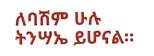ለባሽም ሁሉ ትንሣኤ ይሆናል።